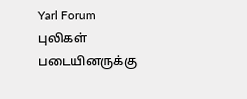Yarl Forum
புலிகள் படையினருக்கு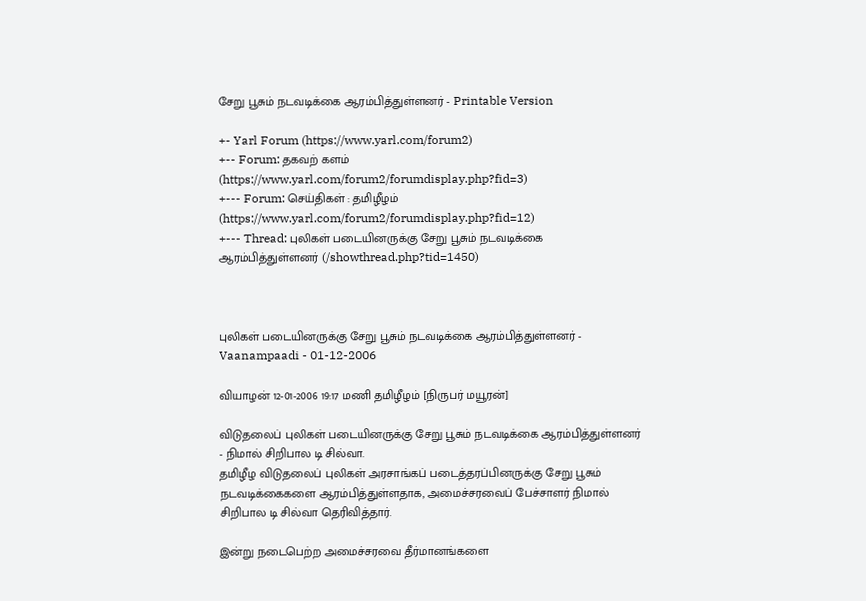சேறு பூசும் நடவடிக்கை ஆரம்பித்துள்ளனர் - Printable Version

+- Yarl Forum (https://www.yarl.com/forum2)
+-- Forum: தகவற் களம் (https://www.yarl.com/forum2/forumdisplay.php?fid=3)
+--- Forum: செய்திகள் : தமிழீழம் (https://www.yarl.com/forum2/forumdisplay.php?fid=12)
+--- Thread: புலிகள் படையினருக்கு சேறு பூசும் நடவடிக்கை ஆரம்பித்துள்ளனர் (/showthread.php?tid=1450)



புலிகள் படையினருக்கு சேறு பூசும் நடவடிக்கை ஆரம்பித்துள்ளனர் - Vaanampaadi - 01-12-2006

வியாழன் 12-01-2006 19:17 மணி தமிழீழம் [நிருபர் மயூரன்]

விடுதலைப் புலிகள் படையினருக்கு சேறு பூசும் நடவடிக்கை ஆரம்பித்துள்ளனர் - நிமால் சிறிபால டி சில்வா.
தமிழீழ விடுதலைப் புலிகள் அரசாங்கப் படைத்தரப்பினருக்கு சேறு பூசும் நடவடிக்கைகளை ஆரம்பித்துள்ளதாக, அமைச்சரவைப் பேச்சாளர் நிமால் சிறிபால டி சில்வா தெரிவித்தார்.

இன்று நடைபெற்ற அமைச்சரவை தீர்மானங்களை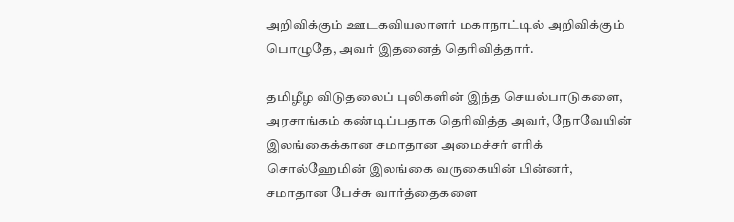அறிவிக்கும் ஊடகவியலாளர் மகாநாட்டில் அறிவிக்கும் பொழுதே, அவர் இதனைத் தெரிவித்தார்.

தமிழீழ விடுதலைப் புலிகளின் இந்த செயல்பாடுகளை, அரசாங்கம் கண்டிப்பதாக தெரிவித்த அவர், நோவேயின் இலங்கைக்கான சமாதான அமைச்சர் எரிக் சொல்ஹேமின் இலங்கை வருகையின் பின்னர், சமாதான பேச்சு வார்த்தைகளை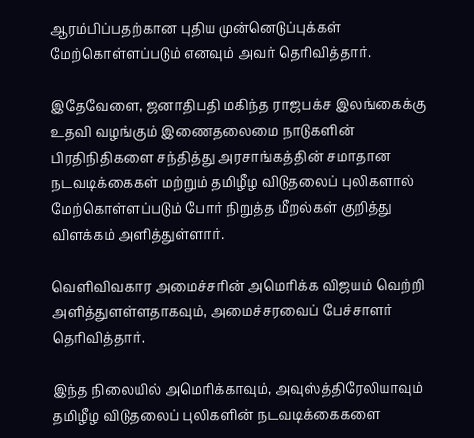ஆரம்பிப்பதற்கான புதிய முன்னெடுப்புக்கள் மேற்கொள்ளப்படும் எனவும் அவர் தெரிவித்தார்.

இதேவேளை, ஜனாதிபதி மகிந்த ராஜபக்ச இலங்கைக்கு உதவி வழங்கும் இணைதலைமை நாடுகளின் பிரதிநிதிகளை சந்தித்து அரசாங்கத்தின் சமாதான நடவடிக்கைகள் மற்றும் தமிழீழ விடுதலைப் புலிகளால் மேற்கொள்ளப்படும் போர் நிறுத்த மீறல்கள் குறித்து விளக்கம் அளித்துள்ளார்.

வெளிவிவகார அமைச்சரின் அமெரிக்க விஜயம் வெற்றி அளித்துளள்ளதாகவும், அமைச்சரவைப் பேச்சாளர் தெரிவித்தார்.

இந்த நிலையில் அமெரிக்காவும், அவுஸ்த்திரேலியாவும் தமிழீழ விடுதலைப் புலிகளின் நடவடிக்கைகளை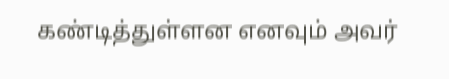கண்டித்துள்ளன எனவும் அவர்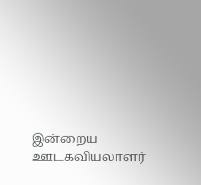இன்றைய ஊடகவியலாளர்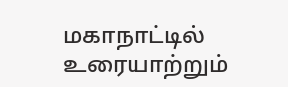மகாநாட்டில் உரையாற்றும்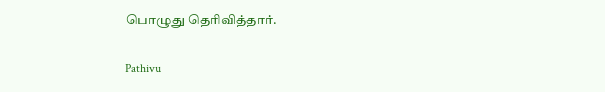பொழுது தெரிவித்தார்.

Pathivu